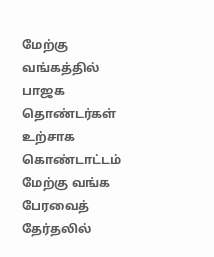மேற்கு வங்கத்தில் பாஜக தொண்டர்கள் உற்சாக கொண்டாட்டம்
மேற்கு வங்க பேரவைத் தேர்தலில்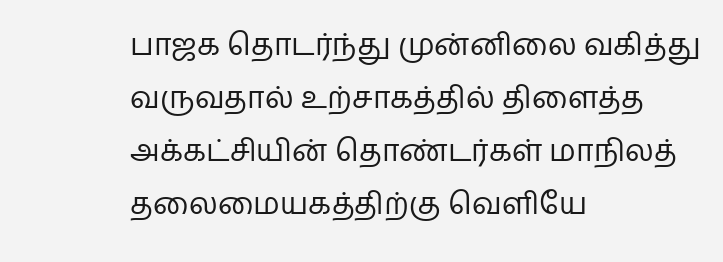பாஜக தொடர்ந்து முன்னிலை வகித்து வருவதால் உற்சாகத்தில் திளைத்த அக்கட்சியின் தொண்டர்கள் மாநிலத் தலைமையகத்திற்கு வெளியே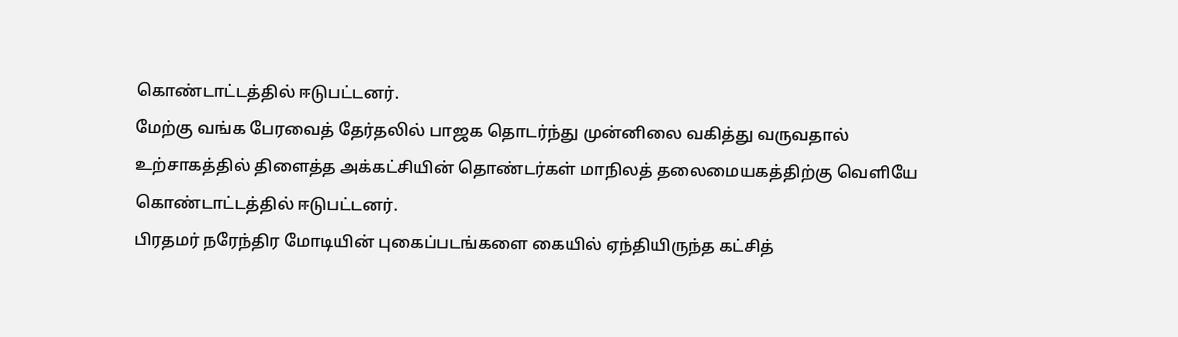கொண்டாட்டத்தில் ஈடுபட்டனர்.
மேற்கு வங்க பேரவைத் தேர்தலில் பாஜக தொடர்ந்து முன்னிலை வகித்து வருவதால் உற்சாகத்தில் திளைத்த அக்கட்சியின் தொண்டர்கள் மாநிலத் தலைமையகத்திற்கு வெளியே கொண்டாட்டத்தில் ஈடுபட்டனர்.
பிரதமர் நரேந்திர மோடியின் புகைப்படங்களை கையில் ஏந்தியிருந்த கட்சித்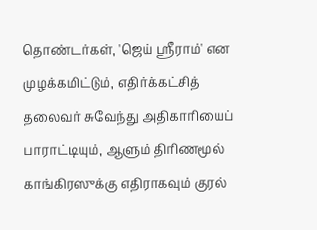தொண்டர்கள், 'ஜெய் ஸ்ரீராம்' என முழக்கமிட்டும், எதிர்க்கட்சித் தலைவர் சுவேந்து அதிகாரியைப் பாராட்டியும், ஆளும் திரிணமூல் காங்கிரஸுக்கு எதிராகவும் குரல்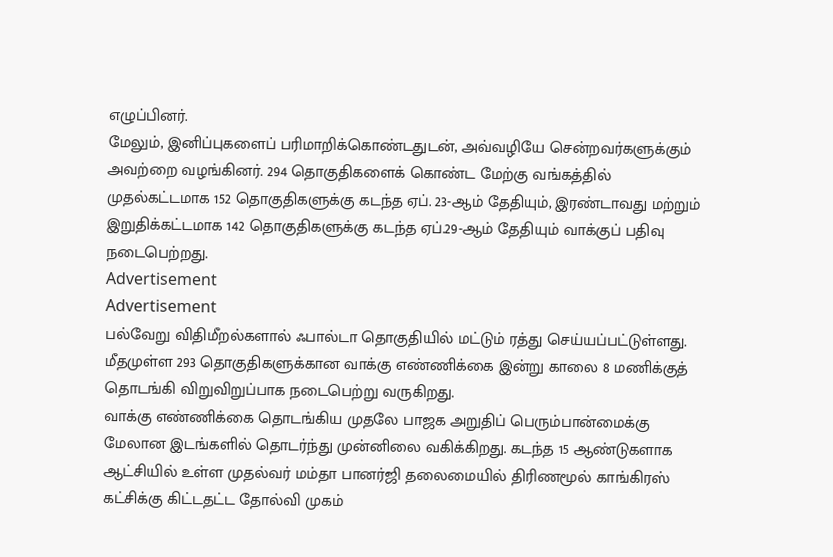எழுப்பினர்.
மேலும், இனிப்புகளைப் பரிமாறிக்கொண்டதுடன், அவ்வழியே சென்றவர்களுக்கும் அவற்றை வழங்கினர். 294 தொகுதிகளைக் கொண்ட மேற்கு வங்கத்தில் முதல்கட்டமாக 152 தொகுதிகளுக்கு கடந்த ஏப். 23-ஆம் தேதியும், இரண்டாவது மற்றும் இறுதிக்கட்டமாக 142 தொகுதிகளுக்கு கடந்த ஏப்.29-ஆம் தேதியும் வாக்குப் பதிவு நடைபெற்றது.
Advertisement
Advertisement
பல்வேறு விதிமீறல்களால் ஃபால்டா தொகுதியில் மட்டும் ரத்து செய்யப்பட்டுள்ளது. மீதமுள்ள 293 தொகுதிகளுக்கான வாக்கு எண்ணிக்கை இன்று காலை 8 மணிக்குத் தொடங்கி விறுவிறுப்பாக நடைபெற்று வருகிறது.
வாக்கு எண்ணிக்கை தொடங்கிய முதலே பாஜக அறுதிப் பெரும்பான்மைக்கு மேலான இடங்களில் தொடர்ந்து முன்னிலை வகிக்கிறது. கடந்த 15 ஆண்டுகளாக ஆட்சியில் உள்ள முதல்வர் மம்தா பானர்ஜி தலைமையில் திரிணமூல் காங்கிரஸ் கட்சிக்கு கிட்டதட்ட தோல்வி முகம்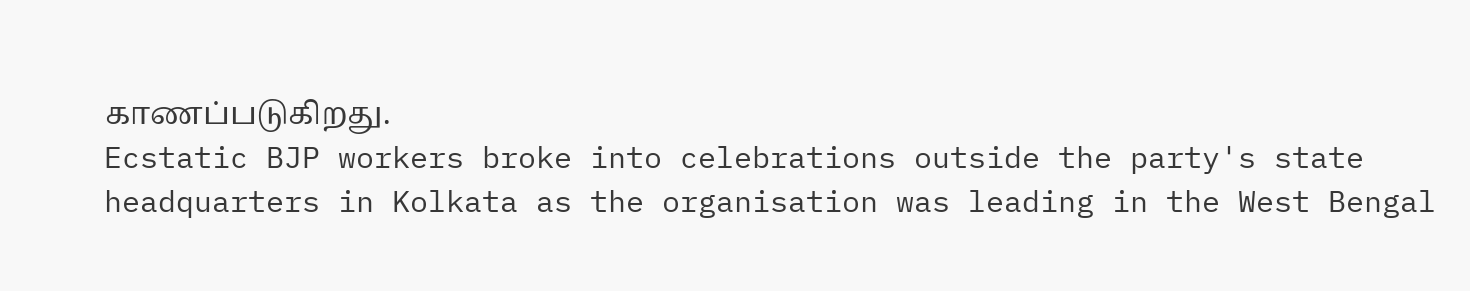காணப்படுகிறது.
Ecstatic BJP workers broke into celebrations outside the party's state headquarters in Kolkata as the organisation was leading in the West Bengal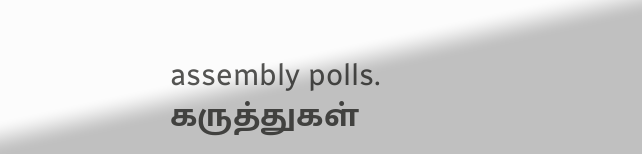assembly polls.
கருத்துகள்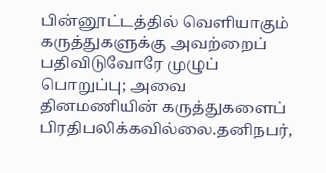பின்னூட்டத்தில் வெளியாகும் கருத்துகளுக்கு அவற்றைப் பதிவிடுவோரே முழுப் பொறுப்பு; அவை தினமணியின் கருத்துகளைப் பிரதிபலிக்கவில்லை.தனிநபர்,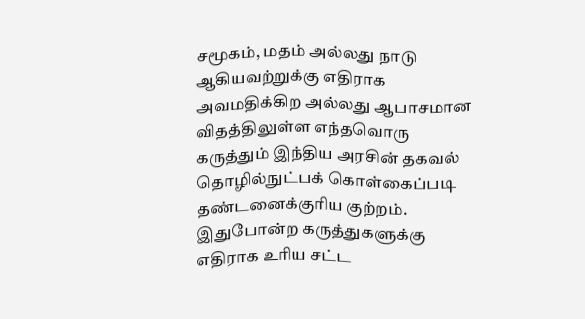சமூகம், மதம் அல்லது நாடு ஆகியவற்றுக்கு எதிராக அவமதிக்கிற அல்லது ஆபாசமான விதத்திலுள்ள எந்தவொரு கருத்தும் இந்திய அரசின் தகவல் தொழில்நுட்பக் கொள்கைப்படி தண்டனைக்குரிய குற்றம். இதுபோன்ற கருத்துகளுக்கு எதிராக உரிய சட்ட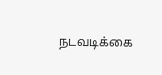நடவடிக்கை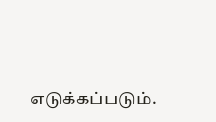எடுக்கப்படும்.